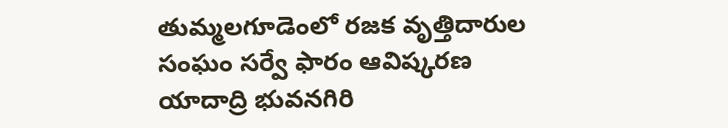తుమ్మలగూడెంలో రజక వృత్తిదారుల సంఘం సర్వే ఫారం ఆవిష్కరణ
యాదాద్రి భువనగిరి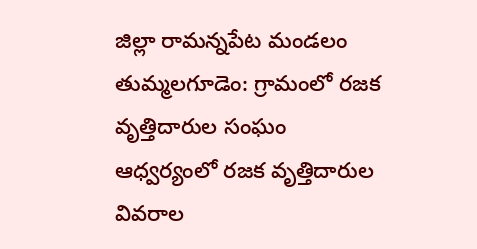జిల్లా రామన్నపేట మండలం తుమ్మలగూడెం: గ్రామంలో రజక వృత్తిదారుల సంఘం ఆధ్వర్యంలో రజక వృత్తిదారుల వివరాల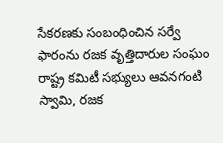సేకరణకు సంబంధించిన సర్వే ఫారంను రజక వృత్తిదారుల సంఘం రాష్ట్ర కమిటీ సభ్యులు ఆవనగంటి స్వామి, రజక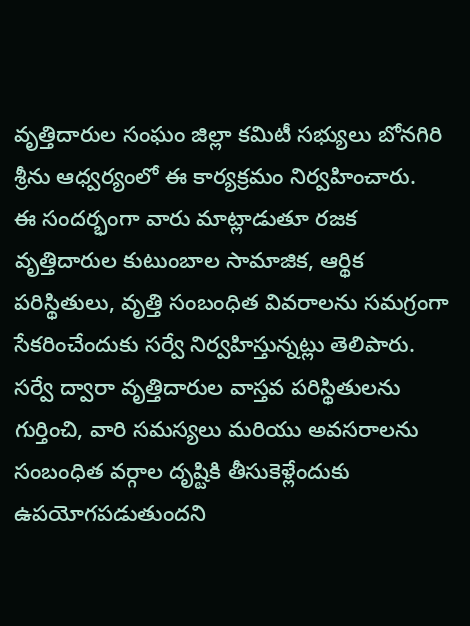వృత్తిదారుల సంఘం జిల్లా కమిటీ సభ్యులు బోనగిరి శ్రీను ఆధ్వర్యంలో ఈ కార్యక్రమం నిర్వహించారు.
ఈ సందర్భంగా వారు మాట్లాడుతూ రజక వృత్తిదారుల కుటుంబాల సామాజిక, ఆర్థిక పరిస్థితులు, వృత్తి సంబంధిత వివరాలను సమగ్రంగా సేకరించేందుకు సర్వే నిర్వహిస్తున్నట్లు తెలిపారు. సర్వే ద్వారా వృత్తిదారుల వాస్తవ పరిస్థితులను గుర్తించి, వారి సమస్యలు మరియు అవసరాలను సంబంధిత వర్గాల దృష్టికి తీసుకెళ్లేందుకు ఉపయోగపడుతుందని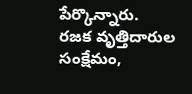పేర్కొన్నారు.
రజక వృత్తిదారుల సంక్షేమం,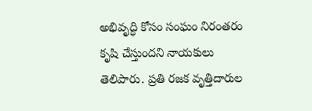అభివృద్ధి కోసం సంఘం నిరంతరం కృషి చేస్తుందని నాయకులు తెలిపారు. ప్రతి రజక వృత్తిదారుల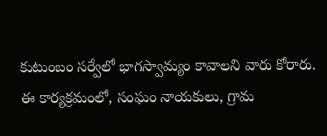కుటుంబం సర్వేలో భాగస్వామ్యం కావాలని వారు కోరారు.
ఈ కార్యక్రమంలో, సంఘం నాయకులు, గ్రామ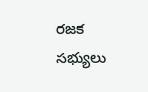రజక సభ్యులు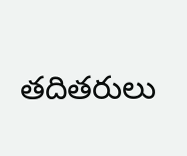తదితరులు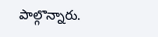పాల్గొన్నారు.